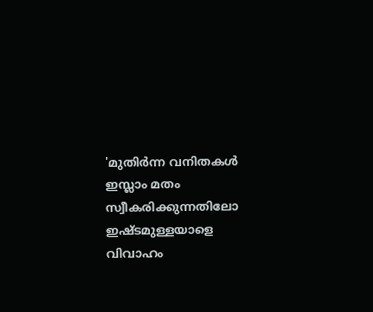'മുതിര്‍ന്ന വനിതകള്‍ ഇസ്ലാം മതം സ്വീകരിക്കുന്നതിലോ ഇഷ്ടമുള്ളയാളെ വിവാഹം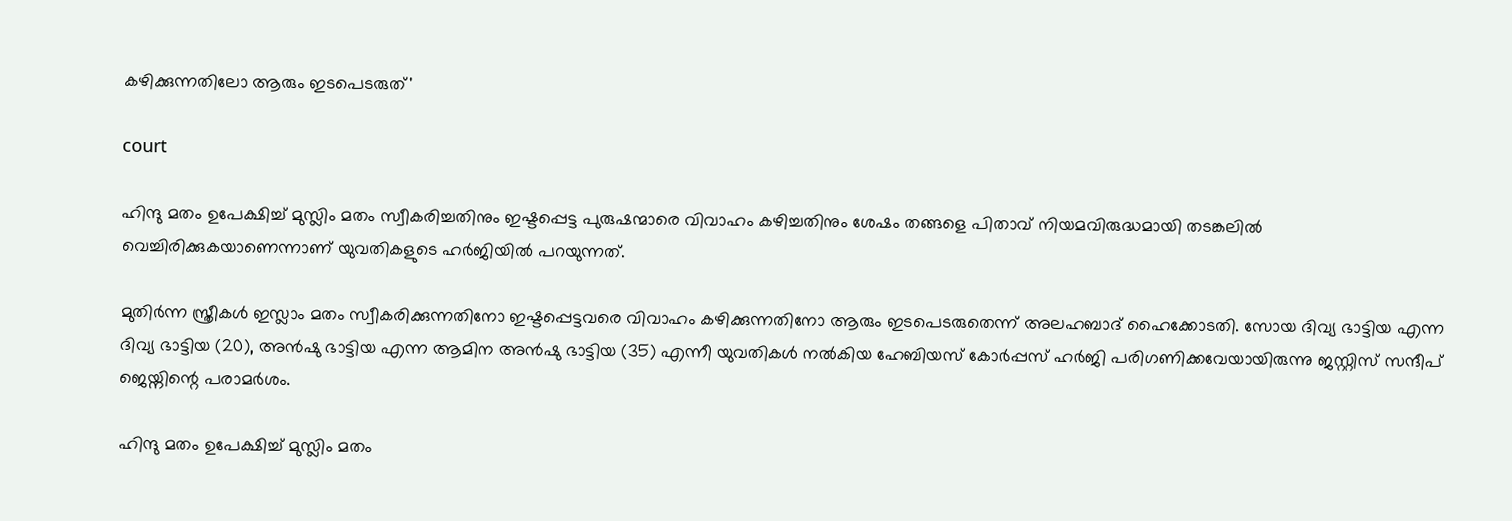കഴിക്കുന്നതിലോ ആരും ഇടപെടരുത്'

court

ഹിന്ദു മതം ഉപേക്ഷിച്ച് മുസ്ലിം മതം സ്വീകരിച്ചതിനും ഇഷ്ടപ്പെട്ട പുരുഷന്മാരെ വിവാഹം കഴിച്ചതിനും ശേഷം തങ്ങളെ പിതാവ് നിയമവിരുദ്ധമായി തടങ്കലില്‍ വെച്ചിരിക്കുകയാണെന്നാണ് യുവതികളുടെ ഹര്‍ജിയില്‍ പറയുന്നത്.

മുതിര്‍ന്ന സ്ത്രീകള്‍ ഇസ്ലാം മതം സ്വീകരിക്കുന്നതിനോ ഇഷ്ടപ്പെട്ടവരെ വിവാഹം കഴിക്കുന്നതിനോ ആരും ഇടപെടരുതെന്ന് അലഹബാദ് ഹൈക്കോടതി. സോയ ദിവ്യ ഭാട്ടിയ എന്ന ദിവ്യ ഭാട്ടിയ (20), അന്‍ഷു ഭാട്ടിയ എന്ന ആമിന അന്‍ഷു ഭാട്ടിയ (35) എന്നീ യുവതികള്‍ നല്‍കിയ ഹേബിയസ് കോര്‍പ്പസ് ഹര്‍ജി പരിഗണിക്കവേയായിരുന്നു ജസ്റ്റിസ് സന്ദീപ് ജെയ്നിന്റെ പരാമര്‍ശം.

ഹിന്ദു മതം ഉപേക്ഷിച്ച് മുസ്ലിം മതം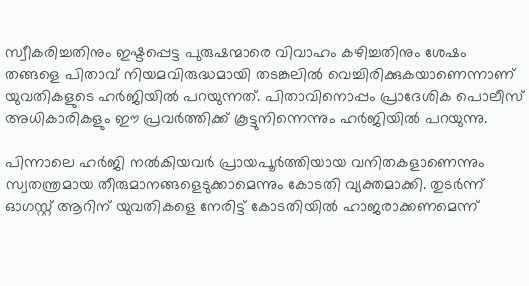സ്വീകരിച്ചതിനും ഇഷ്ടപ്പെട്ട പുരുഷന്മാരെ വിവാഹം കഴിച്ചതിനും ശേഷം തങ്ങളെ പിതാവ് നിയമവിരുദ്ധമായി തടങ്കലില്‍ വെച്ചിരിക്കുകയാണെന്നാണ് യുവതികളുടെ ഹര്‍ജിയില്‍ പറയുന്നത്. പിതാവിനൊപ്പം പ്രാദേശിക പൊലീസ് അധികാരികളും ഈ പ്രവര്‍ത്തിക്ക് കൂട്ടുനിന്നെന്നും ഹര്‍ജിയില്‍ പറയുന്നു.

പിന്നാലെ ഹര്‍ജി നല്‍കിയവര്‍ പ്രായപൂര്‍ത്തിയായ വനിതകളാണെന്നും സ്വതന്ത്രമായ തീരുമാനങ്ങളെടുക്കാമെന്നും കോടതി വ്യക്തമാക്കി. തുടര്‍ന്ന് ഓഗസ്റ്റ് ആറിന് യുവതികളെ നേരിട്ട് കോടതിയില്‍ ഹാജരാക്കണമെന്ന്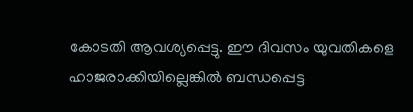കോടതി ആവശ്യപ്പെട്ടു. ഈ ദിവസം യുവതികളെ ഹാജരാക്കിയില്ലെങ്കില്‍ ബന്ധപ്പെട്ട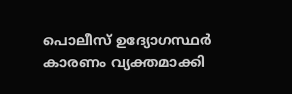പൊലീസ് ഉദ്യോഗസ്ഥര്‍ കാരണം വ്യക്തമാക്കി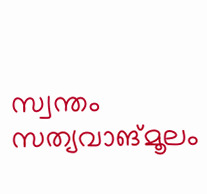സ്വന്തം സത്യവാങ്മൂലം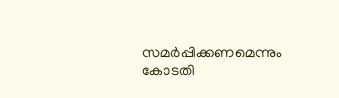സമര്‍പ്പിക്കണമെന്നും കോടതി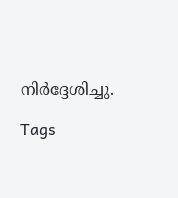നിര്‍ദ്ദേശിച്ചു.

Tags